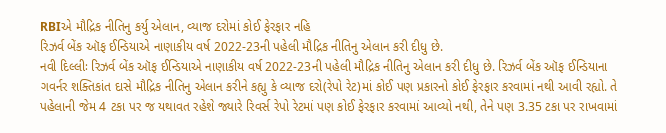RBIએ મૌદ્રિક નીતિનુ કર્યુ એલાન, વ્યાજ દરોમાં કોઈ ફેરફાર નહિ
રિઝર્વ બેંક ઑફ ઈન્ડિયાએ નાણાકીય વર્ષ 2022-23ની પહેલી મૌદ્રિક નીતિનુ એલાન કરી દીધુ છે.
નવી દિલ્લીઃ રિઝર્વ બેંક ઑફ ઈન્ડિયાએ નાણાકીય વર્ષ 2022-23ની પહેલી મૌદ્રિક નીતિનુ એલાન કરી દીધુ છે. રિઝર્વ બેંક ઑફ ઈન્ડિયાના ગવર્નર શક્તિકાંત દાસે મૌદ્રિક નીતિનુ એલાન કરીને કહ્યુ કે વ્યાજ દરો(રેપો રેટ)માં કોઈ પણ પ્રકારનો કોઈ ફેરફાર કરવામાં નથી આવી રહ્યો. તે પહેલાની જેમ 4 ટકા પર જ યથાવત રહેશે જ્યારે રિવર્સ રેપો રેટમાં પણ કોઈ ફેરફાર કરવામાં આવ્યો નથી, તેને પણ 3.35 ટકા પર રાખવામાં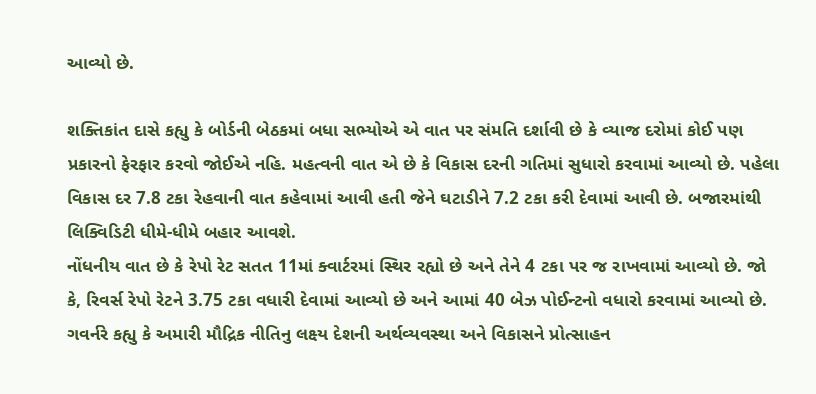આવ્યો છે.

શક્તિકાંત દાસે કહ્યુ કે બોર્ડની બેઠકમાં બધા સભ્યોએ એ વાત પર સંમતિ દર્શાવી છે કે વ્યાજ દરોમાં કોઈ પણ પ્રકારનો ફેરફાર કરવો જોઈએ નહિ. મહત્વની વાત એ છે કે વિકાસ દરની ગતિમાં સુધારો કરવામાં આવ્યો છે. પહેલા વિકાસ દર 7.8 ટકા રેહવાની વાત કહેવામાં આવી હતી જેને ઘટાડીને 7.2 ટકા કરી દેવામાં આવી છે. બજારમાંથી લિક્વિડિટી ધીમે-ધીમે બહાર આવશે.
નોંધનીય વાત છે કે રેપો રેટ સતત 11માં ક્વાર્ટરમાં સ્થિર રહ્યો છે અને તેને 4 ટકા પર જ રાખવામાં આવ્યો છે. જો કે, રિવર્સ રેપો રેટને 3.75 ટકા વધારી દેવામાં આવ્યો છે અને આમાં 40 બેઝ પોઈન્ટનો વધારો કરવામાં આવ્યો છે. ગવર્નરે કહ્યુ કે અમારી મૌદ્રિક નીતિનુ લક્ષ્ય દેશની અર્થવ્યવસ્થા અને વિકાસને પ્રોત્સાહન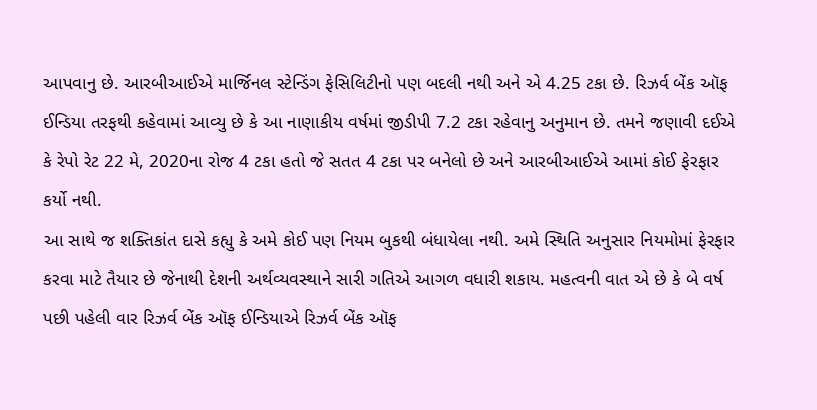આપવાનુ છે. આરબીઆઈએ માર્જિનલ સ્ટેન્ડિંગ ફેસિલિટીનો પણ બદલી નથી અને એ 4.25 ટકા છે. રિઝર્વ બેંક ઑફ ઈન્ડિયા તરફથી કહેવામાં આવ્યુ છે કે આ નાણાકીય વર્ષમાં જીડીપી 7.2 ટકા રહેવાનુ અનુમાન છે. તમને જણાવી દઈએ કે રેપો રેટ 22 મે, 2020ના રોજ 4 ટકા હતો જે સતત 4 ટકા પર બનેલો છે અને આરબીઆઈએ આમાં કોઈ ફેરફાર કર્યો નથી.
આ સાથે જ શક્તિકાંત દાસે કહ્યુ કે અમે કોઈ પણ નિયમ બુકથી બંધાયેલા નથી. અમે સ્થિતિ અનુસાર નિયમોમાં ફેરફાર કરવા માટે તૈયાર છે જેનાથી દેશની અર્થવ્યવસ્થાને સારી ગતિએ આગળ વધારી શકાય. મહત્વની વાત એ છે કે બે વર્ષ પછી પહેલી વાર રિઝર્વ બેંક ઑફ ઈન્ડિયાએ રિઝર્વ બેંક ઑફ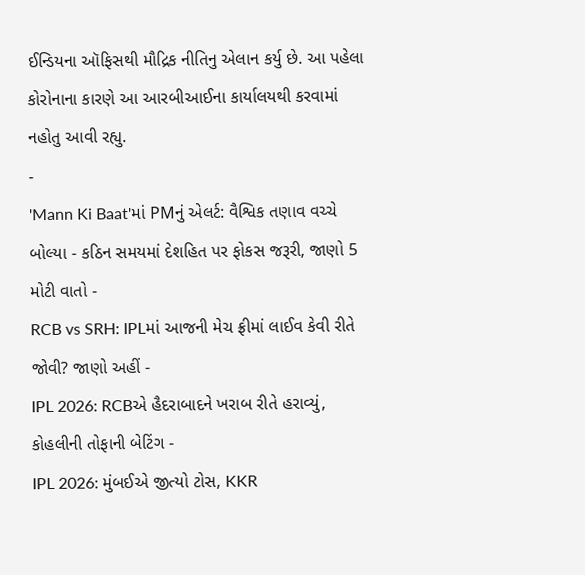ઈન્ડિયના ઑફિસથી મૌદ્રિક નીતિનુ એલાન કર્યુ છે. આ પહેલા કોરોનાના કારણે આ આરબીઆઈના કાર્યાલયથી કરવામાં નહોતુ આવી રહ્યુ.
-
'Mann Ki Baat'માં PMનું એલર્ટ: વૈશ્વિક તણાવ વચ્ચે બોલ્યા - કઠિન સમયમાં દેશહિત પર ફોકસ જરૂરી, જાણો 5 મોટી વાતો -
RCB vs SRH: IPLમાં આજની મેચ ફ્રીમાં લાઈવ કેવી રીતે જોવી? જાણો અહીં -
IPL 2026: RCBએ હૈદરાબાદને ખરાબ રીતે હરાવ્યું, કોહલીની તોફાની બેટિંગ -
IPL 2026: મુંબઈએ જીત્યો ટોસ, KKR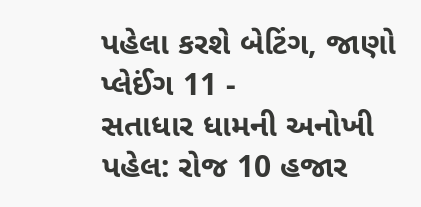પહેલા કરશે બેટિંગ, જાણો પ્લેઈંગ 11 -
સતાધાર ધામની અનોખી પહેલ: રોજ 10 હજાર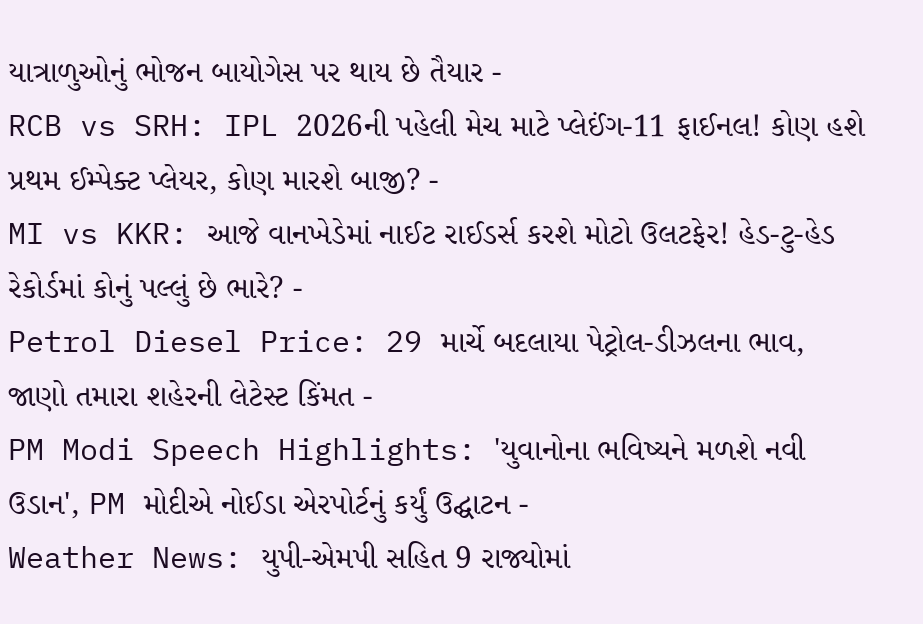યાત્રાળુઓનું ભોજન બાયોગેસ પર થાય છે તૈયાર -
RCB vs SRH: IPL 2026ની પહેલી મેચ માટે પ્લેઈંગ-11 ફાઈનલ! કોણ હશે પ્રથમ ઈમ્પેક્ટ પ્લેયર, કોણ મારશે બાજી? -
MI vs KKR: આજે વાનખેડેમાં નાઈટ રાઈડર્સ કરશે મોટો ઉલટફેર! હેડ-ટુ-હેડ રેકોર્ડમાં કોનું પલ્લું છે ભારે? -
Petrol Diesel Price: 29 માર્ચે બદલાયા પેટ્રોલ-ડીઝલના ભાવ, જાણો તમારા શહેરની લેટેસ્ટ કિંમત -
PM Modi Speech Highlights: 'યુવાનોના ભવિષ્યને મળશે નવી ઉડાન', PM મોદીએ નોઈડા એરપોર્ટનું કર્યું ઉદ્ઘાટન -
Weather News: યુપી-એમપી સહિત 9 રાજ્યોમાં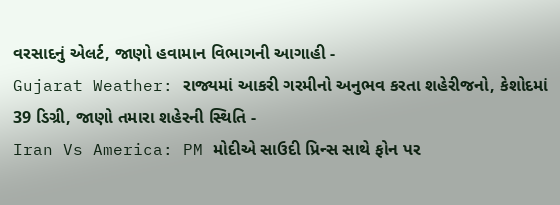વરસાદનું એલર્ટ, જાણો હવામાન વિભાગની આગાહી -
Gujarat Weather: રાજ્યમાં આકરી ગરમીનો અનુભવ કરતા શહેરીજનો, કેશોદમાં 39 ડિગ્રી, જાણો તમારા શહેરની સ્થિતિ -
Iran Vs America: PM મોદીએ સાઉદી પ્રિન્સ સાથે ફોન પર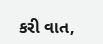કરી વાત,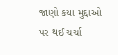જાણો કયા મુદ્દાઓ પર થઈ ચર્ચા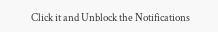Click it and Unblock the Notifications